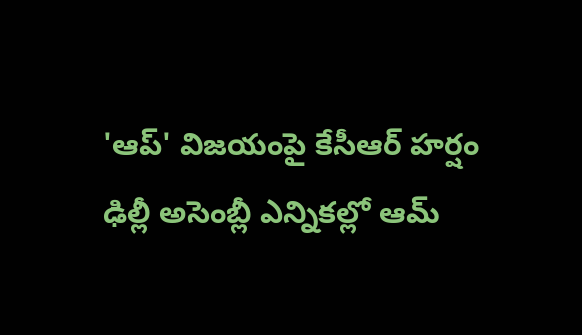'ఆప్' విజయంపై కేసీఆర్ హర్షం
ఢిల్లీ అసెంబ్లీ ఎన్నికల్లో ఆమ్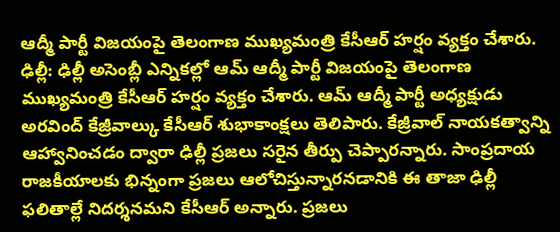ఆద్మీ పార్టీ విజయంపై తెలంగాణ ముఖ్యమంత్రి కేసీఆర్ హర్షం వ్యక్తం చేశారు.
ఢిల్లీ: ఢిల్లీ అసెంబ్లీ ఎన్నికల్లో ఆమ్ ఆద్మీ పార్టీ విజయంపై తెలంగాణ ముఖ్యమంత్రి కేసీఆర్ హర్షం వ్యక్తం చేశారు. ఆమ్ ఆద్మీ పార్టీ అధ్యక్షుడు అరవింద్ కేజ్రీవాల్కు కేసీఆర్ శుభాకాంక్షలు తెలిపారు. కేజ్రీవాల్ నాయకత్వాన్ని ఆహ్వానించడం ద్వారా ఢిల్లీ ప్రజలు సరైన తీర్పు చెప్పారన్నారు. సాంప్రదాయ రాజకీయాలకు భిన్నంగా ప్రజలు ఆలోచిస్తున్నారనడానికి ఈ తాజా ఢిల్లీ ఫలితాల్లే నిదర్శనమని కేసీఆర్ అన్నారు. ప్రజలు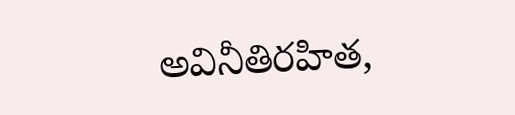అవినీతిరహిత,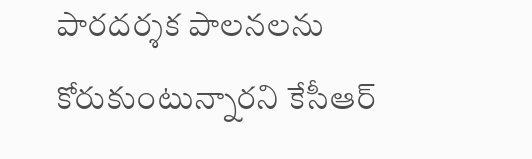పారదర్శక పాలనలను కోరుకుంటున్నారని కేసీఆర్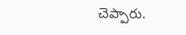చెప్పారు.